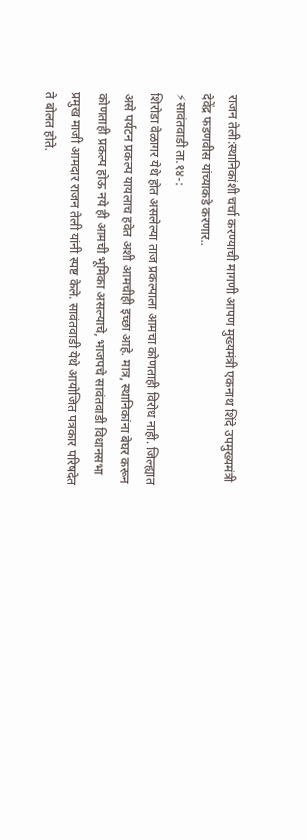राजन तेली:स्थानिकांशी चर्चा करण्याची मागणी आपण मुख्यमंत्री एकनाथ शिंदे उपमुख्यमंत्री देवेंद्र फडणवीस यांच्याकडे करणार..
⚡सावंतवाडी ता.१४-:
शिरोडा वेळागर येथे होत असलेल्या ताज प्रकल्पाला आमचा कोणताही विरोध नाही. जिल्ह्यात असे पर्यटन प्रकल्प यायलाच हवेत अशी आमचीही इच्छा आहे. मात्र, स्थानिकांना बेघर करून कोणताही प्रकल्प होऊ नये ही आमची भूमिका असल्याचे, भाजपचे सावंतवाडी विधानसभा प्रमुख माजी आमदार राजन तेली यांनी स्पष्ट केले. सावंतवाडी येथे आयोजित पत्रकार परिषदेत ते बोलत होते.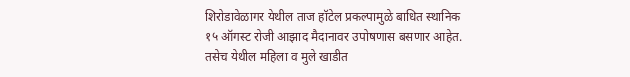शिरोडावेळागर येथील ताज हॉटेल प्रकल्पामुळे बाधित स्थानिक १५ ऑगस्ट रोजी आझाद मैदानावर उपोषणास बसणार आहेत. तसेच येथील महिला व मुले खाडीत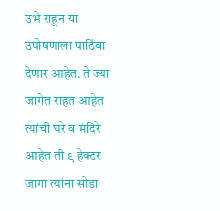उभे राहून या उपोषणाला पाठिंबा देणार आहेत. ते ज्या जागेत राहत आहेत त्यांची घरे व मंदिरे आहेत ती ९ हेक्टर जागा त्यांना सोडा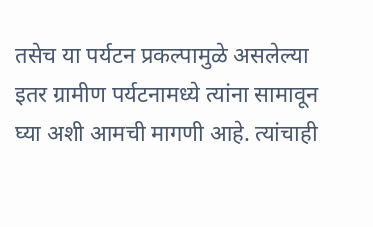तसेच या पर्यटन प्रकल्पामुळे असलेल्या इतर ग्रामीण पर्यटनामध्ये त्यांना सामावून घ्या अशी आमची मागणी आहे. त्यांचाही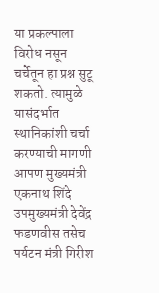या प्रकल्पाला विरोध नसून चर्चेतून हा प्रश्न सुटू शकतो. त्यामुळे यासंदर्भात स्थानिकांशी चर्चा करण्याची मागणी आपण मुख्यमंत्री एकनाथ शिंदे उपमुख्यमंत्री देवेंद्र फडणवीस तसेच पर्यटन मंत्री गिरीश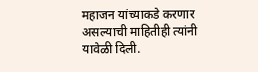महाजन यांच्याकडे करणार असल्याची माहितीही त्यांनी यावेळी दिली.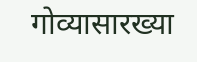गोव्यासारख्या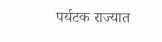पर्यटक राज्यात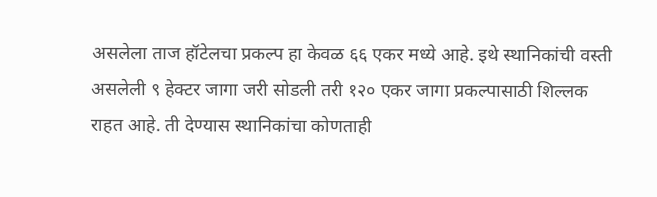असलेला ताज हॉटेलचा प्रकल्प हा केवळ ६६ एकर मध्ये आहे. इथे स्थानिकांची वस्ती असलेली ९ हेक्टर जागा जरी सोडली तरी १२० एकर जागा प्रकल्पासाठी शिल्लक राहत आहे. ती देण्यास स्थानिकांचा कोणताही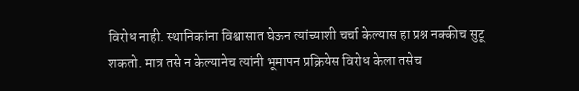विरोध नाही. स्थानिकांना विश्वासात घेऊन त्यांच्याशी चर्चा केल्यास हा प्रश्न नक्कीच सुटू शकतो. मात्र तसे न केल्यानेच त्यांनी भूमापन प्रक्रियेस विरोध केला तसेच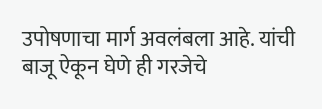उपोषणाचा मार्ग अवलंबला आहे. यांची बाजू ऐकून घेणे ही गरजेचे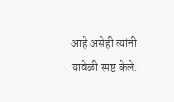आहे असेही त्यांनी यावेळी स्पष्ट केले.